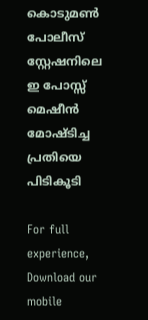കൊടുമൺ പോലീസ് സ്റ്റേഷനിലെ ഇ പോസ്സ് മെഷീൻ മോഷ്ടിച്ച പ്രതിയെ പിടികൂടി

For full experience, Download our mobile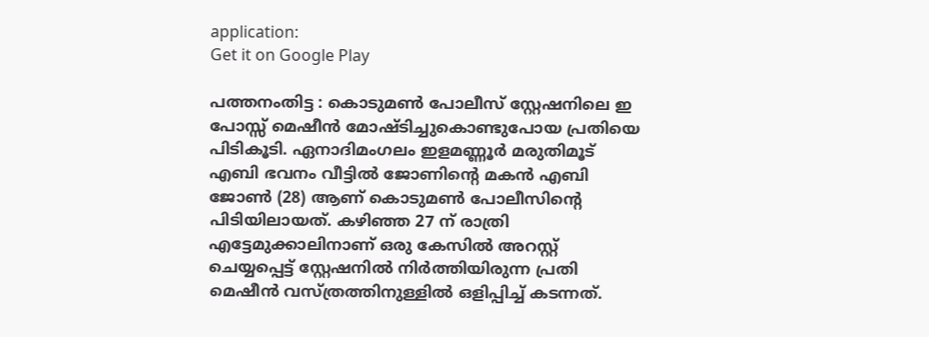application:
Get it on Google Play

പത്തനംതിട്ട : കൊടുമൺ പോലീസ് സ്റ്റേഷനിലെ ഇ പോസ്സ് മെഷീൻ മോഷ്ടിച്ചുകൊണ്ടുപോയ പ്രതിയെ പിടികൂടി. ഏനാദിമംഗലം ഇളമണ്ണൂർ മരുതിമൂട് എബി ഭവനം വീട്ടിൽ ജോണിന്റെ മകൻ എബി ജോൺ (28) ആണ് കൊടുമൺ പോലീസിന്റെ പിടിയിലായത്. കഴിഞ്ഞ 27 ന് രാത്രി എട്ടേമുക്കാലിനാണ് ഒരു കേസിൽ അറസ്റ്റ് ചെയ്യപ്പെട്ട് സ്റ്റേഷനിൽ നിർത്തിയിരുന്ന പ്രതി മെഷീൻ വസ്ത്രത്തിനുള്ളിൽ ഒളിപ്പിച്ച് കടന്നത്.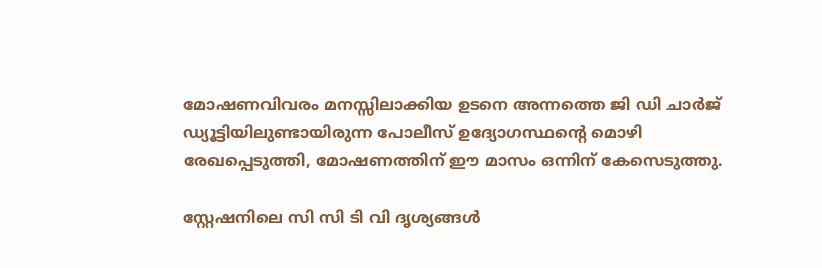മോഷണവിവരം മനസ്സിലാക്കിയ ഉടനെ അന്നത്തെ ജി ഡി ചാർജ് ഡ്യൂട്ടിയിലുണ്ടായിരുന്ന പോലീസ് ഉദ്യോഗസ്ഥന്റെ മൊഴി രേഖപ്പെടുത്തി, മോഷണത്തിന് ഈ മാസം ഒന്നിന് കേസെടുത്തു.

സ്റ്റേഷനിലെ സി സി ടി വി ദൃശ്യങ്ങൾ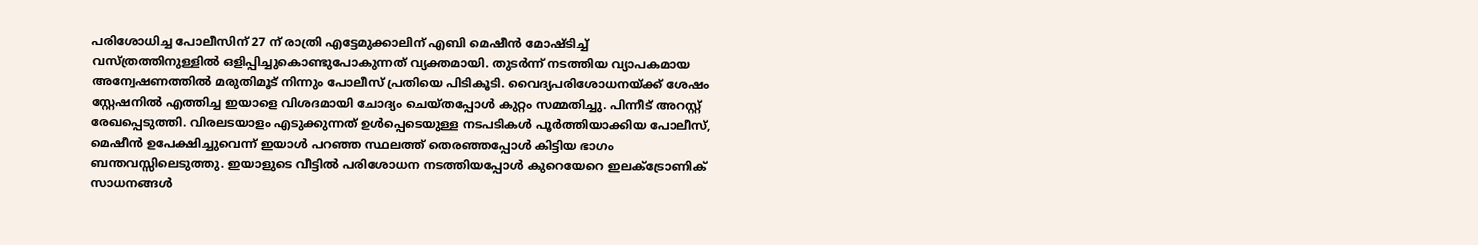പരിശോധിച്ച പോലീസിന് 27 ന് രാത്രി എട്ടേമുക്കാലിന് എബി മെഷീൻ മോഷ്ടിച്ച് വസ്ത്രത്തിനുള്ളിൽ ഒളിപ്പിച്ചുകൊണ്ടുപോകുന്നത് വ്യക്തമായി. തുടർന്ന് നടത്തിയ വ്യാപകമായ അന്വേഷണത്തിൽ മരുതിമൂട് നിന്നും പോലീസ് പ്രതിയെ പിടികൂടി. വൈദ്യപരിശോധനയ്ക്ക് ശേഷം സ്റ്റേഷനിൽ എത്തിച്ച ഇയാളെ വിശദമായി ചോദ്യം ചെയ്തപ്പോൾ കുറ്റം സമ്മതിച്ചു. പിന്നീട് അറസ്റ്റ് രേഖപ്പെടുത്തി. വിരലടയാളം എടുക്കുന്നത് ഉൾപ്പെടെയുള്ള നടപടികൾ പൂർത്തിയാക്കിയ പോലീസ്, മെഷീൻ ഉപേക്ഷിച്ചുവെന്ന് ഇയാൾ പറഞ്ഞ സ്ഥലത്ത് തെരഞ്ഞപ്പോൾ കിട്ടിയ ഭാഗം ബന്തവസ്സിലെടുത്തു. ഇയാളുടെ വീട്ടിൽ പരിശോധന നടത്തിയപ്പോൾ കുറെയേറെ ഇലക്ട്രോണിക് സാധനങ്ങൾ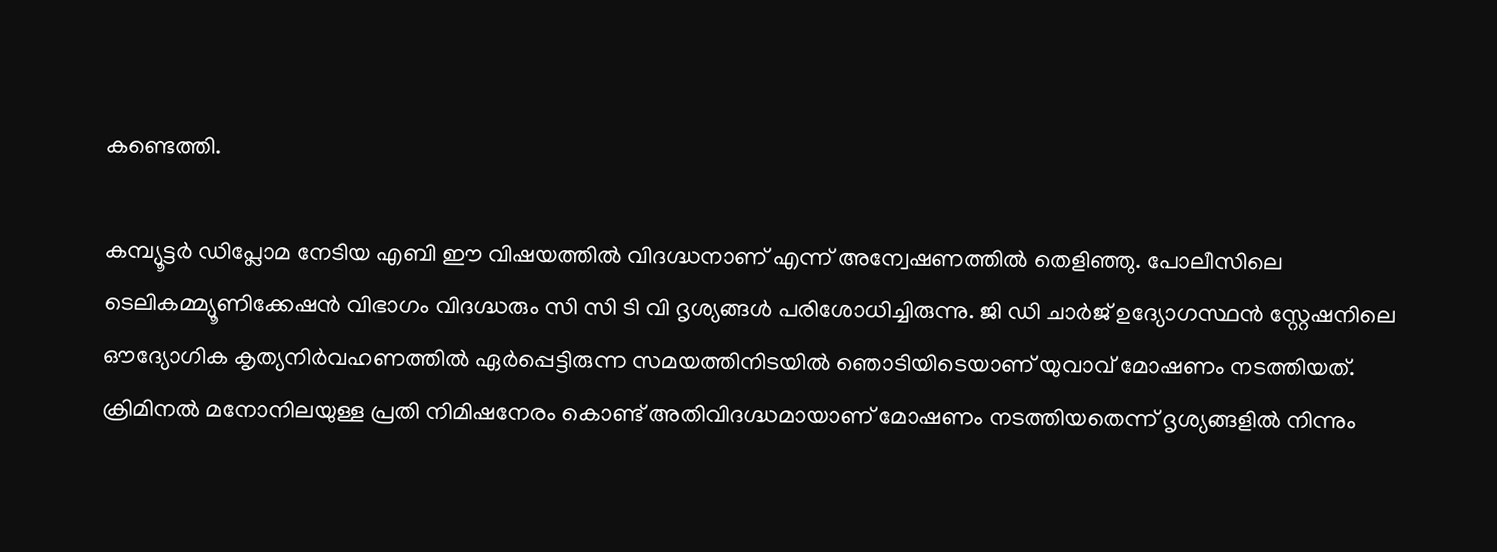കണ്ടെത്തി.

കമ്പ്യൂട്ടർ ഡിപ്ലോമ നേടിയ എബി ഈ വിഷയത്തിൽ വിദഗ്ദ്ധനാണ് എന്ന് അന്വേഷണത്തിൽ തെളിഞ്ഞു. പോലീസിലെ ടെലികമ്മ്യൂണിക്കേഷൻ വിഭാഗം വിദഗ്ദ്ധരും സി സി ടി വി ദൃശ്യങ്ങൾ പരിശോധിച്ചിരുന്നു. ജി ഡി ചാർജ് ഉദ്യോഗസ്ഥൻ സ്റ്റേഷനിലെ ഔദ്യോഗിക കൃത്യനിർവഹണത്തിൽ ഏർപ്പെട്ടിരുന്ന സമയത്തിനിടയിൽ ഞൊടിയിടെയാണ് യുവാവ് മോഷണം നടത്തിയത്. ക്രിമിനൽ മനോനിലയുള്ള പ്രതി നിമിഷനേരം കൊണ്ട് അതിവിദഗ്ദ്ധമായാണ് മോഷണം നടത്തിയതെന്ന് ദൃശ്യങ്ങളിൽ നിന്നും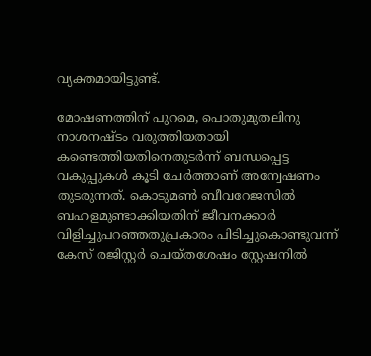വ്യക്തമായിട്ടുണ്ട്.

മോഷണത്തിന് പുറമെ, പൊതുമുതലിനു നാശനഷ്ടം വരുത്തിയതായി കണ്ടെത്തിയതിനെതുടർന്ന് ബന്ധപ്പെട്ട വകുപ്പുകൾ കൂടി ചേർത്താണ് അന്വേഷണം തുടരുന്നത്. കൊടുമൺ ബീവറേജസിൽ ബഹളമുണ്ടാക്കിയതിന് ജീവനക്കാർ വിളിച്ചുപറഞ്ഞതുപ്രകാരം പിടിച്ചുകൊണ്ടുവന്ന് കേസ് രജിസ്റ്റർ ചെയ്തശേഷം സ്റ്റേഷനിൽ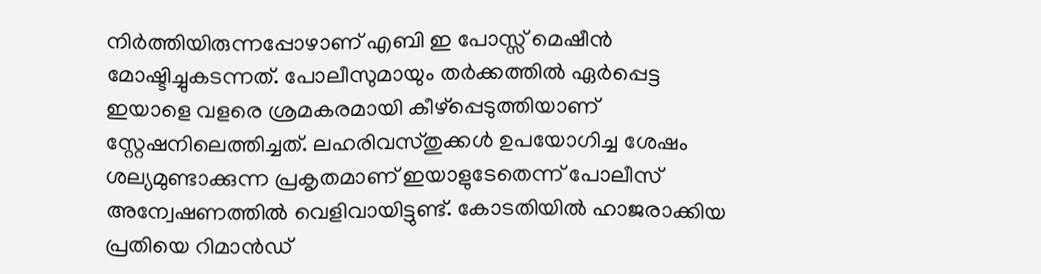നിർത്തിയിരുന്നപ്പോഴാണ് എബി ഇ പോസ്സ് മെഷീൻ മോഷ്ടിച്ചുകടന്നത്. പോലീസുമായും തർക്കത്തിൽ ഏർപ്പെട്ട ഇയാളെ വളരെ ശ്രമകരമായി കീഴ്പ്പെടുത്തിയാണ് സ്റ്റേഷനിലെത്തിച്ചത്. ലഹരിവസ്തുക്കൾ ഉപയോഗിച്ച ശേഷം ശല്യമുണ്ടാക്കുന്ന പ്രകൃതമാണ് ഇയാളുടേതെന്ന് പോലീസ് അന്വേഷണത്തിൽ വെളിവായിട്ടുണ്ട്. കോടതിയിൽ ഹാജരാക്കിയ പ്രതിയെ റിമാൻഡ്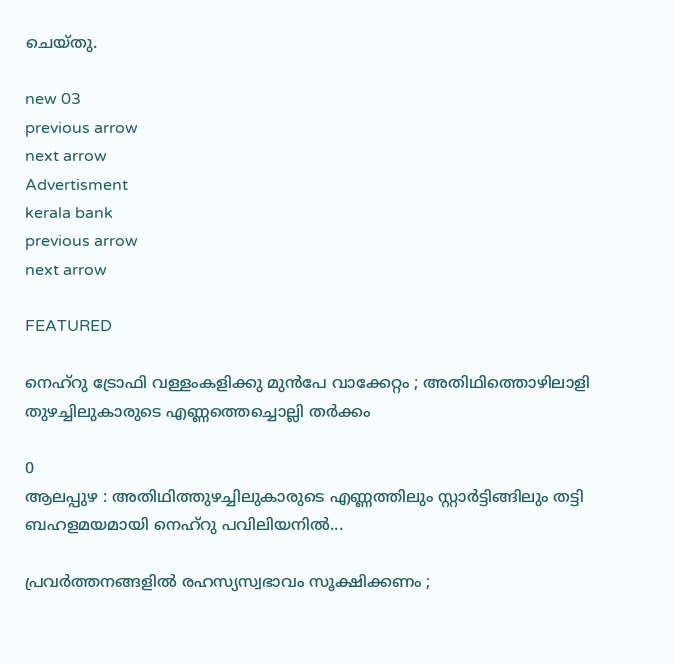ചെയ്തു.

new 03
previous arrow
next arrow
Advertisment
kerala bank
previous arrow
next arrow

FEATURED

നെഹ്‌റു ട്രോഫി വള്ളംകളിക്കു മുൻപേ വാക്കേറ്റം ; അതിഥിത്തൊഴിലാളി തുഴച്ചിലുകാരുടെ എണ്ണത്തെച്ചൊല്ലി തർക്കം

0
ആലപ്പുഴ : അതിഥിത്തുഴച്ചിലുകാരുടെ എണ്ണത്തിലും സ്റ്റാർട്ടിങ്ങിലും തട്ടി ബഹളമയമായി നെഹ്റു പവിലിയനിൽ...

പ്രവർത്തനങ്ങളിൽ രഹസ്യസ്വഭാവം സൂക്ഷിക്കണം ;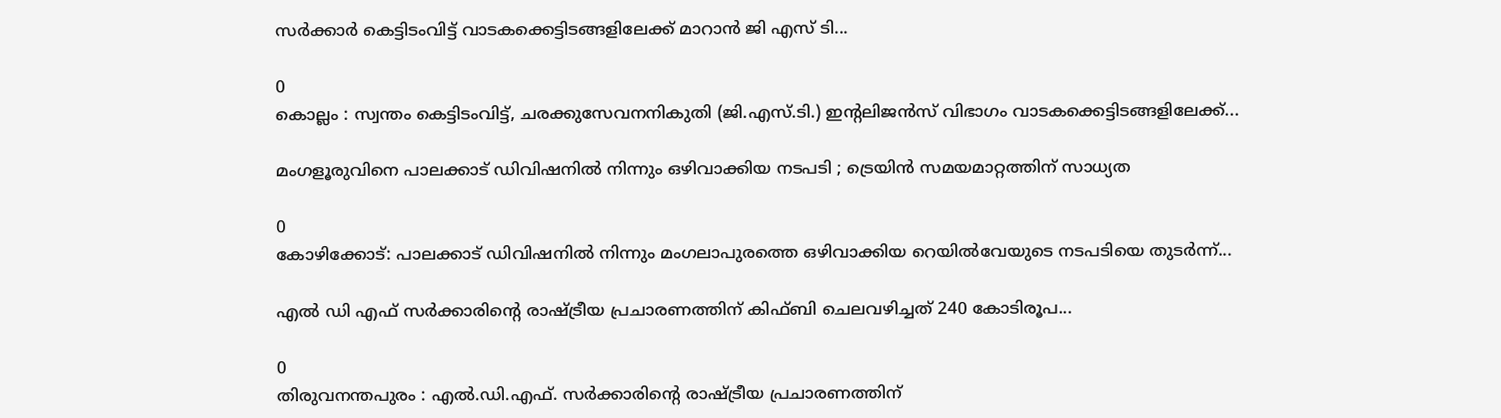സർക്കാർ കെട്ടിടംവിട്ട് വാടകക്കെട്ടിടങ്ങളിലേക്ക് മാറാൻ ജി എസ് ടി...

0
കൊല്ലം : സ്വന്തം കെട്ടിടംവിട്ട്, ചരക്കുസേവനനികുതി (ജി.എസ്.ടി.) ഇന്റലിജൻസ് വിഭാഗം വാടകക്കെട്ടിടങ്ങളിലേക്ക്...

മംഗളൂരുവിനെ പാലക്കാട് ഡിവിഷനിൽ നിന്നും ഒഴിവാക്കിയ നടപടി ; ട്രെയിൻ സമയമാറ്റത്തിന് സാധ്യത

0
കോഴിക്കോട്: പാലക്കാട് ഡിവിഷനില്‍ നിന്നും മംഗലാപുരത്തെ ഒഴിവാക്കിയ റെയില്‍വേയുടെ നടപടിയെ തുടര്‍ന്ന്...

എൽ ഡി എഫ് സർക്കാരിന്റെ രാഷ്ട്രീയ പ്രചാരണത്തിന് കിഫ്ബി ചെലവഴിച്ചത് 240 കോടിരൂപ...

0
തിരുവനന്തപുരം : എൽ.ഡി.എഫ്. സർക്കാരിന്റെ രാഷ്ട്രീയ പ്രചാരണത്തിന്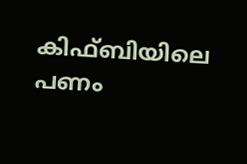കിഫ്ബിയിലെ പണം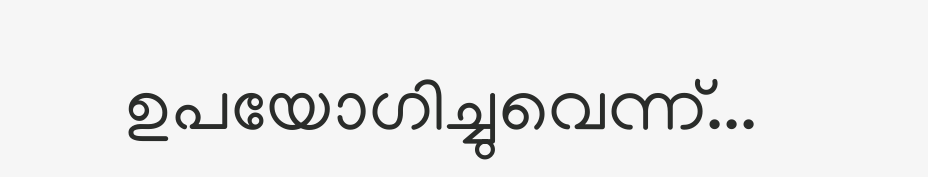ഉപയോഗിച്ചുവെന്ന്...